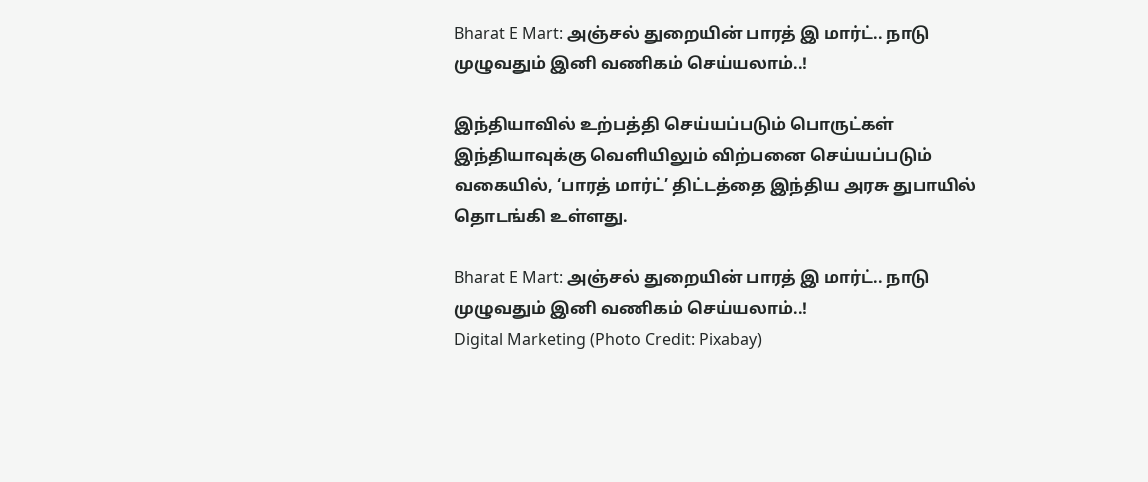Bharat E Mart: அஞ்சல் துறையின் பாரத் இ மார்ட்.. நாடு முழுவதும் இனி வணிகம் செய்யலாம்..!

இந்தியாவில் உற்பத்தி செய்யப்படும் பொருட்கள் இந்தியாவுக்கு வெளியிலும் விற்பனை செய்யப்படும் வகையில், ‘பாரத் மார்ட்’ திட்டத்தை இந்திய அரசு துபாயில் தொடங்கி உள்ளது.

Bharat E Mart: அஞ்சல் துறையின் பாரத் இ மார்ட்.. நாடு முழுவதும் இனி வணிகம் செய்யலாம்..!
Digital Marketing (Photo Credit: Pixabay)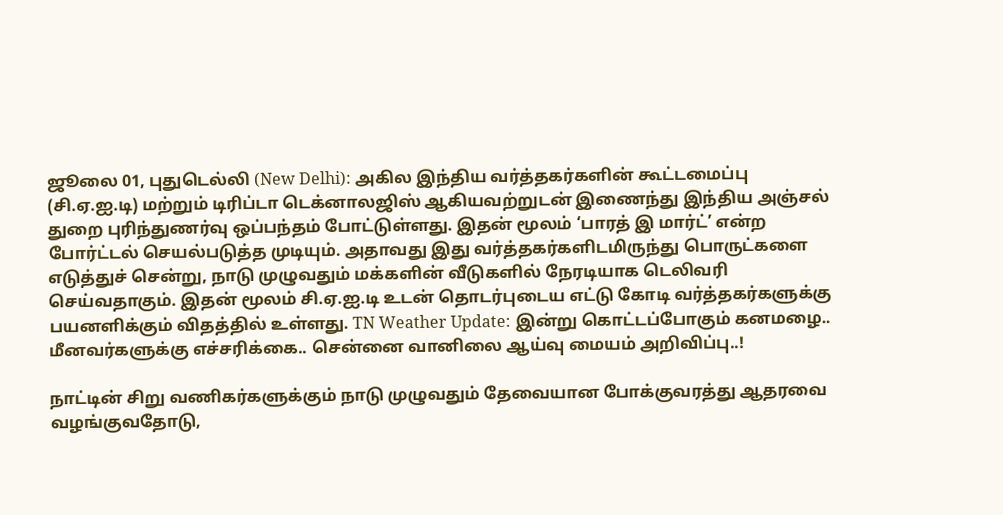ஜூலை 01, புதுடெல்லி (New Delhi): அகில இந்திய வர்த்தகர்களின் கூட்டமைப்பு (சி.ஏ.ஐ.டி) மற்றும் டிரிப்டா டெக்னாலஜிஸ் ஆகியவற்றுடன் இணைந்து இந்திய அஞ்சல் துறை புரிந்துணர்வு ஒப்பந்தம் போட்டுள்ளது. இதன் மூலம் ‘பாரத் இ மார்ட்’ என்ற போர்ட்டல் செயல்படுத்த முடியும். அதாவது இது வர்த்தகர்களிடமிருந்து பொருட்களை எடுத்துச் சென்று, நாடு முழுவதும் மக்களின் வீடுகளில் நேரடியாக டெலிவரி செய்வதாகும். இதன் மூலம் சி.ஏ.ஐ.டி உடன் தொடர்புடைய எட்டு கோடி வர்த்தகர்களுக்கு பயனளிக்கும் விதத்தில் உள்ளது. TN Weather Update: இன்று கொட்டப்போகும் கனமழை.. மீனவர்களுக்கு எச்சரிக்கை.. சென்னை வானிலை ஆய்வு மையம் அறிவிப்பு..!

நாட்டின் சிறு வணிகர்களுக்கும் நாடு முழுவதும் தேவையான போக்குவரத்து ஆதரவை வழங்குவதோடு,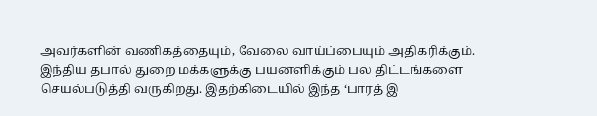அவர்களின் வணிகத்தையும், வேலை வாய்ப்பையும் அதிகரிக்கும். இந்திய தபால் துறை மக்களுக்கு பயனளிக்கும் பல திட்டங்களை செயல்படுத்தி வருகிறது. இதற்கிடையில் இந்த ‘பாரத் இ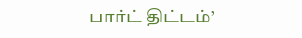பார்ட் திட்டம்’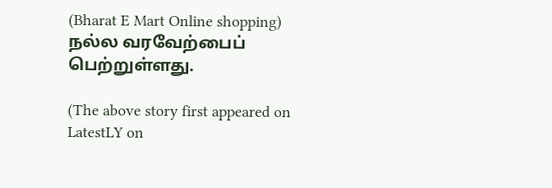(Bharat E Mart Online shopping) நல்ல வரவேற்பைப் பெற்றுள்ளது.

(The above story first appeared on LatestLY on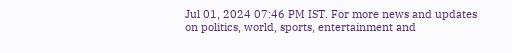Jul 01, 2024 07:46 PM IST. For more news and updates on politics, world, sports, entertainment and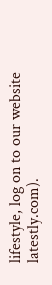lifestyle, log on to our website latestly.com).